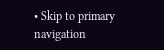• Skip to primary navigation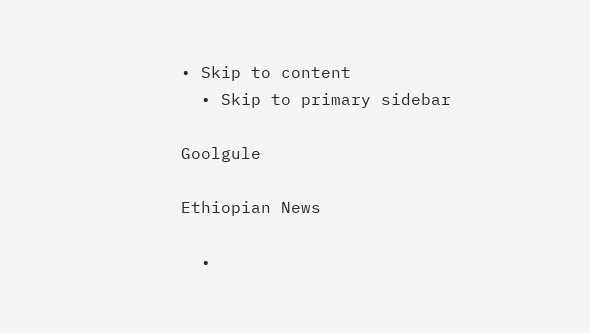• Skip to content
  • Skip to primary sidebar

Goolgule

Ethiopian News

  •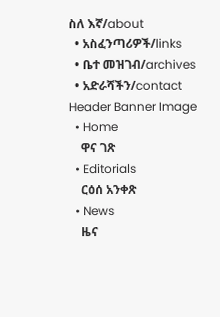ስለ እኛ/about
  • አስፈንጣሪዎች/links
  • ቤተ መዝገብ/archives
  • አድራሻችን/contact
Header Banner Image
  • Home
    ዋና ገጽ
  • Editorials
    ርዕሰ አንቀጽ
  • News
    ዜና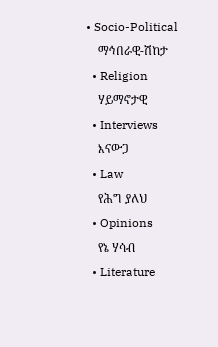• Socio-Political
    ማኅበራዊ-ሽከታ
  • Religion
    ሃይማኖታዊ
  • Interviews
    እናውጋ
  • Law
    የሕግ ያለህ
  • Opinions
    የኔ ሃሳብ
  • Literature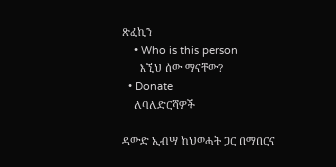ጽፈኪን
    • Who is this person
      እኚህ ሰው ማናቸው?
  • Donate
    ለባለድርሻዎች

ዳውድ ኢብሣ ከህወሓት ጋር በማበርና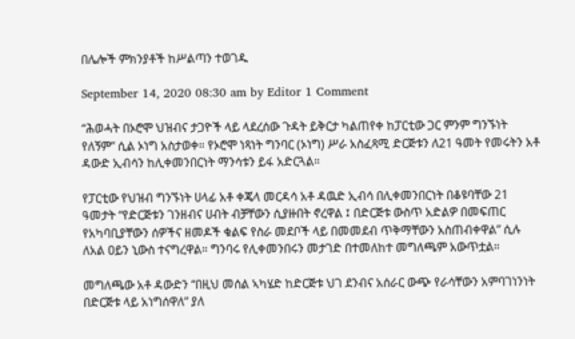በሌሎች ምክንያቶች ከሥልጣን ተወገዱ

September 14, 2020 08:30 am by Editor 1 Comment

“ሕወሓት በኦሮሞ ህዝብና ታጋዮች ላይ ላደረሰው ጉዳት ይቅርታ ካልጠየቀ ከፓርቲው ጋር ምንም ግንኙነት የለኝም” ሲል ኦነግ አስታወቀ። የኦሮሞ ነጻነት ግንባር (ኦነግ) ሥራ አስፈጻሚ ድርጅቱን ለ21 ዓመት የመሩትን አቶ ዳውድ ኢብሳን ከሊቀመንበርነት ማንሳቱን ይፋ አድርጓል።

የፓርቲው የህዝብ ግንኙነት ሀላፊ አቶ ቀጄላ መርዳሳ አቶ ዳዉድ ኢብሳ በሊቀመንበርነት በቆዩባቸው 21 ዓመታት “የድርጅቱን ገንዘብና ሀብት ብቻቸውን ሲያዙበት ኖረዋል ፤ በድርጅቱ ውስጥ አድልዎ በመፍጠር የአካባቢያቸውን ሰዎችና ዘመዶች ቁልፍ የስራ መደቦች ላይ በመመደብ ጥቅማቸውን አስጠብቀዋል” ሲሉ ለአል ዐይን ኒውስ ተናግረዋል። ግንባሩ የሊቀመንበሩን መታገድ በተመለከተ መግለጫም አውጥቷል።

መግለጫው አቶ ዳውድን “በዚህ መሰል ኣካሄድ ከድርጅቱ ህገ ደንብና አሰራር ውጭ የራሳቸውን አምባገነንነት በድርጅቱ ላይ አነግሰዋለ” ያለ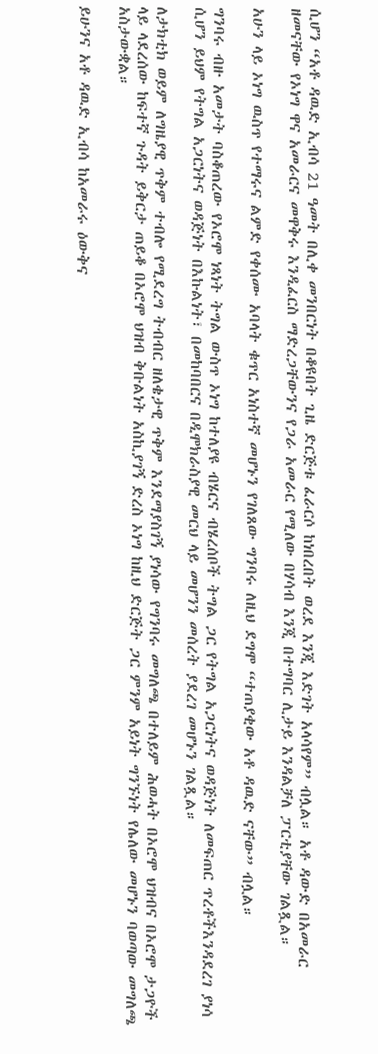ሲሆን “አቶ ዳዉድ ኢብሳ 21 ዓመት በሊቀ መንበርነት በቆዩበት ጊዜ ድርጅቱ ፈራርሶ ከነበረበት ወረደ እንጂ እድገት አላሳየም” ብሏል። አቶ ዳውድ በአመራር ዘመናቸው የኦነግ ዋና አመራርና መዋቅሩ እንዲፈርስ ማድረጋቸውንና የጋራ አመራር የሚለው በሃሳብ እንጂ በተግባር ሊታይ እንዳልቻለ ፓርቲያቸው ገልጿል።

አሁን ላይ ኦነግ ዉስጥ የተማሩና ልምድ የቀሰሙ አባላት ቁጥር አነስተኛ መሆኑን የገለጸው ግንባሩ ለዚህ ደግሞ “ተጠያቂው አቶ ዳዉድ ናቸው” ብሏል።

ግንባሩ ብዙ አመታት ባስቆጠረው የኦሮሞ ነጻነት ትግል ውስጥ ኦነግ ከተለያዩ ብሄርና ብሄረሰቦች ትግል ጋር የትግል አጋርነትና ወዳጅነት ለመፍጠር ጥረቶችእንዳደረገ ያነሳ ሲሆን ይህም የትግል አጋርነትና ወዳጅነት በእኩልነት፣ በመከባበርና በዲሞክራስያዊ መርህ ላይ መሆንን መሰረት ያደረገ መሆኑን ገልጿል።

ለታክቲክ ወይም ለግዜያዊ ጥቅም ተብሎ የሚደረግ ትብብር ዘለቄታዊ ጥቅም እንደማያስገኝ ያነሳው የግንባሩ መግለጫ በተለይም ሕወሓት በኦሮሞ ህዝብና በኦሮሞ ታጋዮች ላይ ላደረሰው ከፍተኛ ጉዳት ይቅርታ ጠይቆ በኦሮሞ ህዝብ ቅቡልነት አስኪያገኝ ድረስ ኦነግ ከዚህ ድርጅት ጋር ምንም አይነት ግንኙነት የሌለው መሆኑን ባወጣው መግለጫ አስታውቋል።

ይሁንና አቶ ዳዉድ ኢብሳ ከአመራሩ ዕውቅና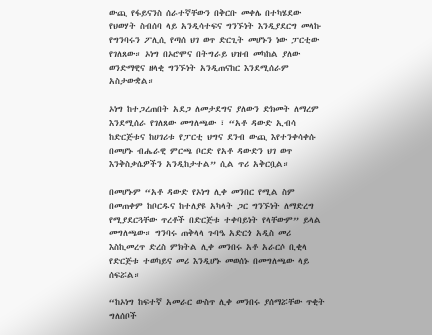ውጪ የፋይናንስ ሰራተኛቸውን በቅርቡ መቀሌ በተካሄደው የህወሃት ስብሰባ ላይ አንዲሳተፍና ግንኙነት እንዲያደርግ መላኩ የግንባሩን ፖሊሲ የጣሰ ህገ ወጥ ድርጊት መሆኑን ነው ፓርቲው የገለጸው። ኦነግ በኦሮሞና በትግራይ ህዝብ መካከል ያለው ወንድማዊና ዘላቂ ግንኙነት አንዲጠናከር እንደሚሰራም አስታውቋል።

ኦነግ ከተጋረጠበት አደጋ ለመታደግና ያለውን ድክመት ለማረም እንደሚሰራ የገለጸው መግለጫው ፣ “አቶ ዳውድ ኢብሳ ከድርጅቱና ከሀገሪቱ የፓርቲ ህግና ደንብ ውጪ እየተንቀሳቀሱ በመሆኑ ብሔራዊ ምርጫ ቦርድ የአቶ ዳውድን ህገ ወጥ እንቅስቃሴዎችን አንዲከታተል” ሲል ጥሪ አቅርቧል።

በመሆኑም “አቶ ዳውድ የኦነግ ሊቀ መንበር የሚል ስም በመጠቀም ከቦርዱና ከተለያዩ አካላት ጋር ግንኙነት ለማድረግ የሚያደርጓቸው ጥረቶች በድርጅቱ ተቀባይነት የላቸውም” ይላል መግለጫው። ግንባሩ ጠቅላላ ጉባዔ አድርጎ አዲስ መሪ እስኪመረጥ ድረስ ምክትል ሊቀ መንበሩ አቶ አራርሶ ቢቂላ የድርጅቱ ተወካይና መሪ እንዲሆኑ መወሰኑ በመግለጫው ላይ ሰፍሯል።

“ከኦነግ ከፍተኛ አመራር ውስጥ ሊቀ መንበሩ ያሰማሯቸው ጥቂት ግለሰቦች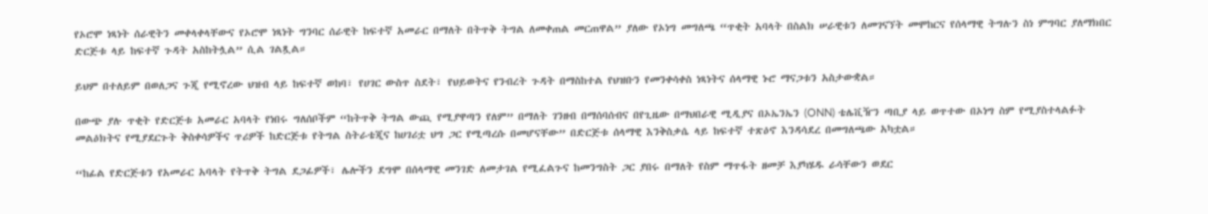የኦሮሞ ነጻነት ሰራዊትን መቀላቀላቸውና የኦሮሞ ነጻነት ግንባር ሰራዊት ከፍተኛ አመራር በማለት በትጥቅ ትግል ለመቀጠል መርጠዋል” ያለው የኦነግ መግለጫ “ጥቂት አባላት በስልክ ሠራዊቱን ለመገናኘት መሞከርና የሰላማዊ ትግሉን ስነ ምግባር ያለማክበር ድርጅቱ ላይ ከፍተኛ ጉዳት አስከትሏል” ሲል ገልጿል።

ይህም በተለይም በወለጋና ጉጂ የሚኖረው ህዝብ ላይ ከፍተኛ ወከባ፣ የሀገር ውስጥ ስደት፣ የህይወትና የንብረት ጉዳት በማስከተል የህዝቡን የመንቀሳቀስ ነጻነትና ሰላማዊ ኑሮ ማናጋቱን አስታውቋል።

በውጭ ያሉ ጥቂት የድርጅቱ አመራር አባላት የነበሩ ግለሰቦችም “ከትጥቅ ትግል ውጪ የሚያዋጣን የለም” በማለት ገንዘብ በማሰባሰብና በየጊዜው በማህበራዊ ሚዲያና በኦኤንኤን (ONN) ቴሌቪዥን ጣቢያ ላይ ወጥተው በኦነግ ስም የሚያስተላልፉት መልዕክትና የሚያደርጉት ቅስቀሳዎችና ጥሪዎች ከድርጅቱ የትግል ስትራቴጂና ከሀገሪቷ ህግ ጋር የሚጣረሱ በመሆናቸው” በድርጅቱ ሰላማዊ እንቅስቃሴ ላይ ከፍተኛ ተጽዕኖ እንዳሳደረ በመግለጫው አካቷል።

“ከፊል የድርጅቱን የአመራር አባላት የትጥቅ ትግል ደጋፊዎች፣ ሌሎችን ደግሞ በሰላማዊ መንገድ ለመታገል የሚፈልጉና ከመንግስት ጋር ያበሩ በማለት የስም ማጥፋት ዘመቻ እያካሄዱ ራሳቸውን ወደር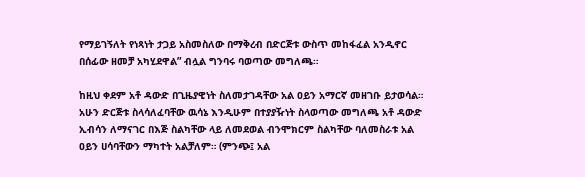የማይገኝለት የነጻነት ታጋይ አስመስለው በማቅረብ በድርጅቱ ውስጥ መከፋፈል አንዲኖር በሰፊው ዘመቻ አካሂደዋል” ብሏል ግንባሩ ባወጣው መግለጫ።

ከዚህ ቀደም አቶ ዳውድ በጊዜያዊነት ስለመታገዳቸው አል ዐይን አማርኛ መዘገቡ ይታወሳል። አሁን ድርጅቱ ስላሳለፈባቸው ዉሳኔ እንዲሁም በተያያዥነት ስላወጣው መግለጫ አቶ ዳውድ ኢብሳን ለማናገር በእጅ ስልካቸው ላይ ለመደወል ብንሞክርም ስልካቸው ባለመስራቱ አል ዐይን ሀሳባቸውን ማካተት አልቻለም። (ምንጭ፤ አል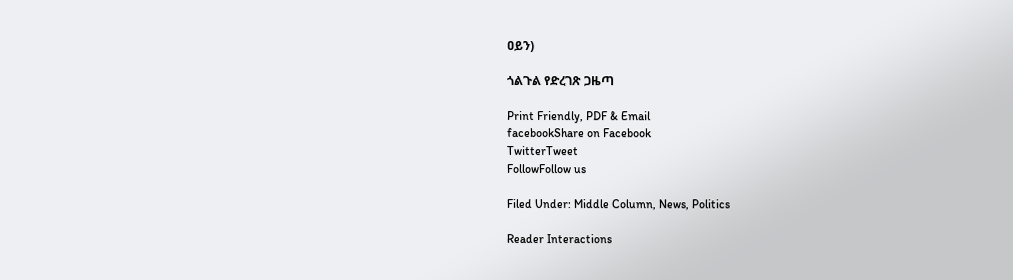ዐይን)

ጎልጉል የድረገጽ ጋዜጣ

Print Friendly, PDF & Email
facebookShare on Facebook
TwitterTweet
FollowFollow us

Filed Under: Middle Column, News, Politics

Reader Interactions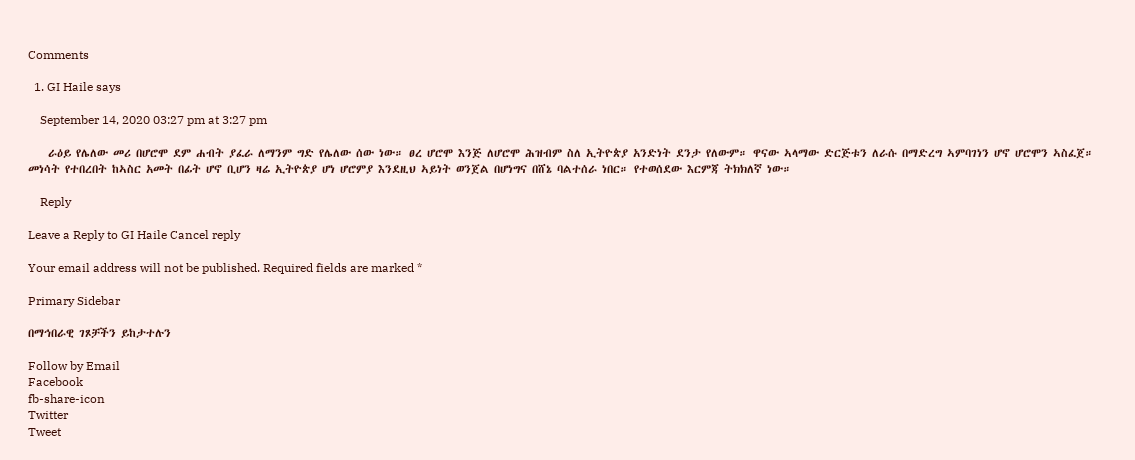Comments

  1. GI Haile says

    September 14, 2020 03:27 pm at 3:27 pm

    ራዕይ የሌለው መሪ በሆሮሞ ደም ሐብት ያፈራ ለማንም ግድ የሌለው ሰው ነው። ፀረ ሆሮሞ እንጅ ለሆሮሞ ሕዝብም ስለ ኢትዮጵያ አንድነት ደንታ የለውም። ዋናው ኣላማው ድርጅቱን ለራሱ በማድረግ ኣምባገነን ሆኖ ሆሮሞን ኣስፈጀ። መነሳት የተበረበት ከኣስር አመት በፊት ሆኖ ቢሆን ዛሬ ኢትዮጵያ ሆነ ሆሮምያ እንደዚህ ኣይነት ወንጀል በሆነግና በሸኔ ባልተሰራ ነበር። የተወሰደው እርምጃ ትክክለኛ ነው።

    Reply

Leave a Reply to GI Haile Cancel reply

Your email address will not be published. Required fields are marked *

Primary Sidebar

በማኅበራዊ ገጾቻችን ይከታተሉን

Follow by Email
Facebook
fb-share-icon
Twitter
Tweet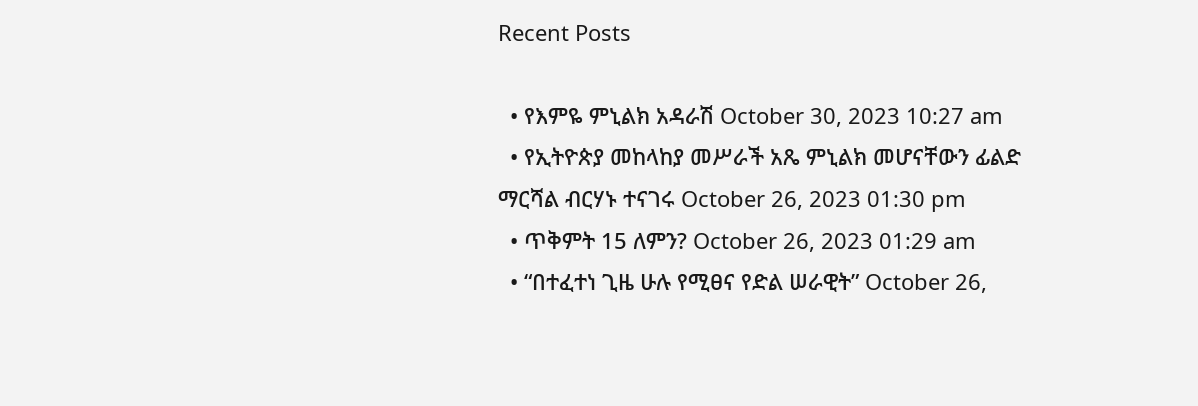Recent Posts

  • የእምዬ ምኒልክ አዳራሽ October 30, 2023 10:27 am
  • የኢትዮጵያ መከላከያ መሥራች አጼ ምኒልክ መሆናቸውን ፊልድ ማርሻል ብርሃኑ ተናገሩ October 26, 2023 01:30 pm
  • ጥቅምት 15 ለምን? October 26, 2023 01:29 am
  • “በተፈተነ ጊዜ ሁሉ የሚፀና የድል ሠራዊት” October 26,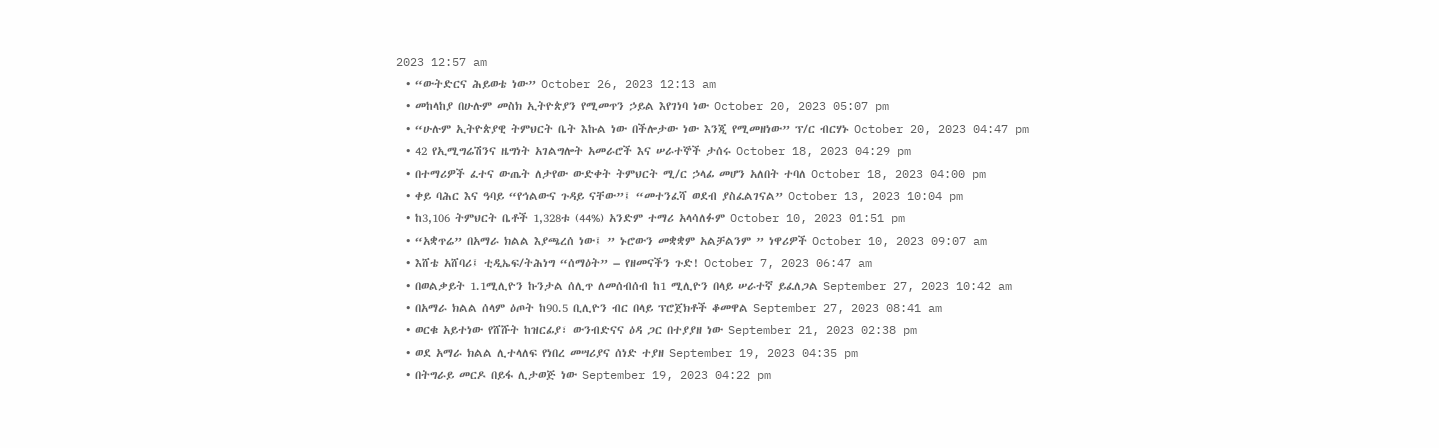2023 12:57 am
  • “ውትድርና ሕይወቴ ነው” October 26, 2023 12:13 am
  • መከላከያ በሁሉም መስክ ኢትዮጵያን የሚመጥን ኃይል እየገነባ ነው October 20, 2023 05:07 pm
  • “ሁሉም ኢትዮጵያዊ ትምህርት ቤት እኩል ነው በችሎታው ነው እንጂ የሚመዘነው” ፕ/ር ብርሃኑ October 20, 2023 04:47 pm
  • 42 የኢሚግሬሽንና ዜግነት አገልግሎት አመራሮች እና ሠራተኞች ታሰሩ October 18, 2023 04:29 pm
  • በተማሪዎች ፈተና ውጤት ለታየው ውድቀት ትምህርት ሚ/ር ኃላፊ መሆን አለበት ተባለ October 18, 2023 04:00 pm
  • ቀይ ባሕር እና ዓባይ “የኅልውና ጉዳይ ናቸው”፤ “መተንፈሻ ወደብ ያስፈልገናል” October 13, 2023 10:04 pm
  • ከ3,106 ትምህርት ቤቶች 1,328ቱ (44%) አንድም ተማሪ አላሳለፉም October 10, 2023 01:51 pm
  • “አቋጥሬ” በአማራ ክልል እያጫረሰ ነው፤ ” ኑሮውን መቋቋም አልቻልንም ” ነዋሪዎች October 10, 2023 09:07 am
  • እሸቴ አሸባሪ፤ ቲዲኤፍ/ትሕነግ “ሰማዕት” – የዘመናችን ጉድ! October 7, 2023 06:47 am
  • በወልቃይት 1.1ሚሊዮን ኩንታል ሰሊጥ ለመሰብሰብ ከ1 ሚሊዮን በላይ ሠራተኛ ይፈለጋል September 27, 2023 10:42 am
  • በአማራ ክልል ሰላም ዕጦት ከ90.5 ቢሊዮን ብር በላይ ፕሮጀክቶች ቆመዋል September 27, 2023 08:41 am
  • ወርቁ አይተነው የሸሹት ከዝርፊያ፣ ውንብድናና ዕዳ ጋር በተያያዘ ነው September 21, 2023 02:38 pm
  • ወደ አማራ ክልል ሊተላለፍ የነበረ መሣሪያና ሰነድ ተያዘ September 19, 2023 04:35 pm
  • በትግራይ መርዶ በይፋ ሊታወጅ ነው September 19, 2023 04:22 pm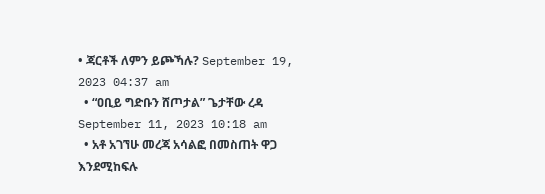• ጃርቶች ለምን ይጮኻሉ? September 19, 2023 04:37 am
  • “ዐቢይ ግድቡን ሸጦታል” ጌታቸው ረዳ September 11, 2023 10:18 am
  • አቶ አገኘሁ መረጃ አሳልፎ በመስጠት ዋጋ እንደሚከፍሉ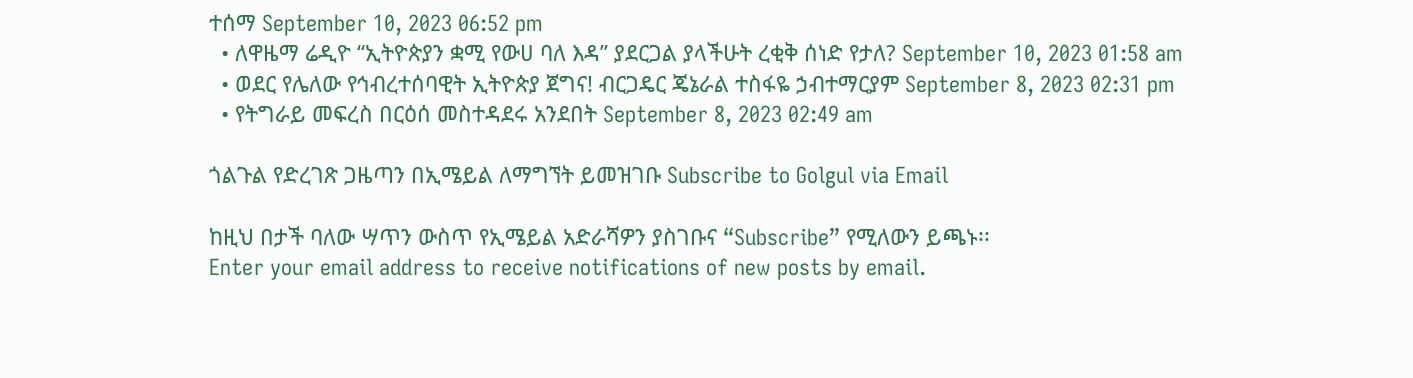ተሰማ September 10, 2023 06:52 pm
  • ለዋዜማ ሬዲዮ “ኢትዮጵያን ቋሚ የውሀ ባለ እዳ” ያደርጋል ያላችሁት ረቂቅ ሰነድ የታለ? September 10, 2023 01:58 am
  • ወደር የሌለው የኅብረተሰባዊት ኢትዮጵያ ጀግና! ብርጋዴር ጄኔራል ተስፋዬ ኃብተማርያም September 8, 2023 02:31 pm
  • የትግራይ መፍረስ በርዕሰ መስተዳደሩ አንደበት September 8, 2023 02:49 am

ጎልጉል የድረገጽ ጋዜጣን በኢሜይል ለማግኘት ይመዝገቡ Subscribe to Golgul via Email

ከዚህ በታች ባለው ሣጥን ውስጥ የኢሜይል አድራሻዎን ያስገቡና “Subscribe” የሚለውን ይጫኑ፡፡
Enter your email address to receive notifications of new posts by email.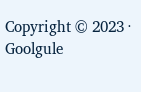Copyright © 2023 · Goolgule